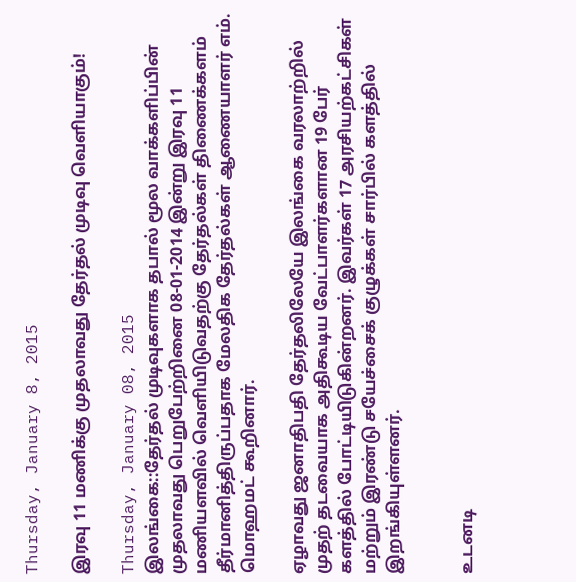Thursday, January 8, 2015

இரவு 11 மணிக்கு முதலாவது தேர்தல் முடிவு வெளியாகும்!

Thursday, January 08, 2015
இலங்கை::தேர்தல் முடிவுகளாக தபால் மூல வாக்களிப்பின் முதலாவது பெறுபேற்றினை 08-01-2014 இன்று இரவு 11 மணியளவில் வெளியிடுவதற்கு தேர்தல்கள் திணைக்களம் தீர்மானித்திருப்பதாக மேலதிக தேர்தல்கள் ஆணையாளர் எம். மொஹமட் கூறினார்.

ஏழாவது ஜனாதிபதி தேர்தலிலேயே இலங்கை வரலாற்றில் முதற் தடவையாக அதிகூடிய வேட்பாளர்களான 19 பேர் களத்தில் போட்டியிடுகின்றனர். இவர்கள் 17 அரசியற்கட்சிகள் மற்றும் இரண்டு சயேச்சைக் குழுக்கள் சார்பில் களத்தில் இறங்கியுள்ளனர்.


உடனடி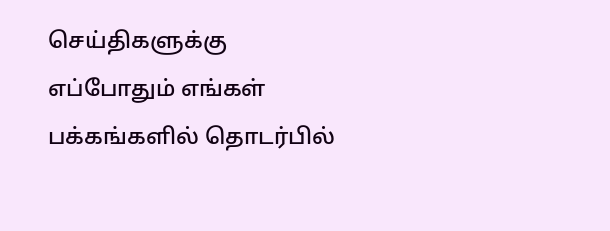செய்திகளுக்கு எப்போதும் எங்கள்   பக்கங்களில் தொடர்பில்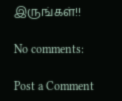இருங்கள்!!

No comments:

Post a Comment